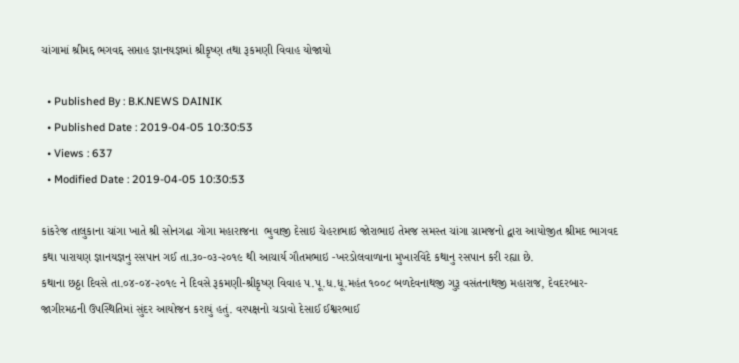ચાંગામાં શ્રીમદ્દ ભગવદ્દ સપ્તાહ જ્ઞાનયજ્ઞમાં શ્રીકૃષ્ણ તથા રૂકમણી વિવાહ યોજાયો

  • Published By : B.K.NEWS DAINIK
  • Published Date : 2019-04-05 10:30:53
  • Views : 637
  • Modified Date : 2019-04-05 10:30:53

કાંકરેજ તાલુકાના ચાંગા ખાતે શ્રી સોનગઢા ગોગા મહારાજના  ભુવાજી દેસાઇ ચેહરાભાઇ જોરાભાઇ તેમજ સમસ્ત ચાંગા ગ્રામજનો દ્વારા આયોજીત શ્રીમદ ભાગવદ કથા પારાયણ જ્ઞાનયજ્ઞનુ રસપાન ગઈ તા.૩૦-૦૩-૨૦૧૯ થી આચાર્ય ગૌતમભાઇ -ખરડોલવાળાના મુખારવિંદે કથાનુ રસપાન કરી રહ્યા છે.
કથાના છઠ્ઠા દિવસે તા.૦૪-૦૪-૨૦૧૯ ને દિવસે રૂકમણી-શ્રીકૃષ્ણ વિવાહ પ.પૂ.ધ.ધૂ.મહંત ૧૦૦૮ બળદેવનાથજી ગુરૂ વસંતનાથજી મહારાજ, દેવદરબાર- જાગીરમઠની ઉપસ્થિતિમાં સુંદર આયોજન કરાયું હતું. વરપક્ષનો ચડાવો દેસાઈ ઈશ્વરભાઈ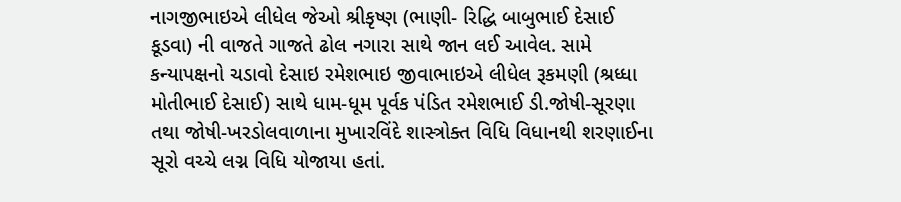નાગજીભાઇએ લીધેલ જેઓ શ્રીકૃષ્ણ (ભાણી- રિદ્ધિ બાબુભાઈ દેસાઈ કૂડવા) ની વાજતે ગાજતે ઢોલ નગારા સાથે જાન લઈ આવેલ. સામે કન્યાપક્ષનો ચડાવો દેસાઇ રમેશભાઇ જીવાભાઇએ લીધેલ રૂકમણી (શ્રધ્ધા મોતીભાઈ દેસાઈ) સાથે ધામ-ધૂમ પૂર્વક પંડિત રમેશભાઈ ડી.જોષી-સૂરણા તથા જોષી-ખરડોલવાળાના મુખારવિંદે શાસ્ત્રોક્ત વિધિ વિધાનથી શરણાઈના સૂરો વચ્ચે લગ્ન વિધિ યોજાયા હતાં.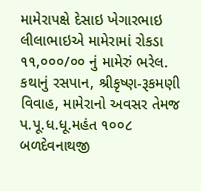મામેરાપક્ષે દેસાઇ ખેગારભાઇ લીલાભાઇએ મામેરામાં રોકડા ૧૧,૦૦૦/૦૦ નું મામેરું ભરેલ. કથાનું રસપાન, શ્રીકૃષ્ણ-રૂકમણી વિવાહ, મામેરાનો અવસર તેમજ પ.પૂ.ધ.ધૂ.મહંત ૧૦૦૮ બળદેવનાથજી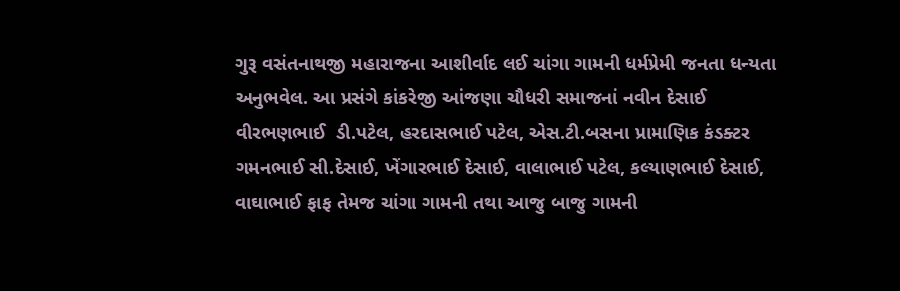ગુરૂ વસંતનાથજી મહારાજના આશીર્વાદ લઈ ચાંગા ગામની ધર્મપ્રેમી જનતા ધન્યતા અનુભવેલ. આ પ્રસંગે કાંકરેજી આંજણા ચૌધરી સમાજનાં નવીન દેસાઈ વીરભણભાઈ  ડી.પટેલ, હરદાસભાઈ પટેલ, એસ.ટી.બસના પ્રામાણિક કંડક્ટર ગમનભાઈ સી.દેસાઈ, ખેંગારભાઈ દેસાઈ, વાલાભાઈ પટેલ, કલ્યાણભાઈ દેસાઈ, વાઘાભાઈ ફાફ તેમજ ચાંગા ગામની તથા આજુ બાજુ ગામની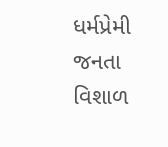ધર્મપ્રેમી જનતા વિશાળ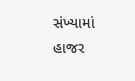સંખ્યામાં હાજર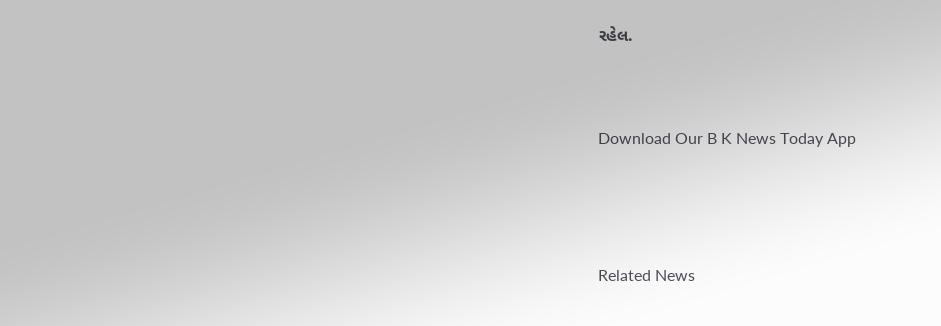રહેલ.


Download Our B K News Today App



Related News